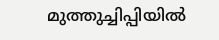മുത്തുച്ചിപ്പിയില്‍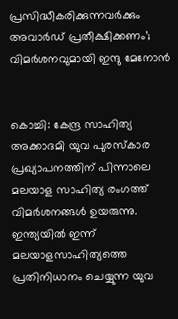പ്രസിദ്ധീകരിക്കുന്നവര്‍ക്കും അവാര്‍ഡ് പ്രതീക്ഷിക്കണം’; വിമര്‍ശനവുമായി ഇന്ദു മേനോന്‍


കൊച്ചി: കേന്ദ്ര സാഹിത്യ അക്കാദമി യുവ പുരസ്‌കാര പ്രഖ്യാപനത്തിന് പിന്നാലെ മലയാള സാഹിത്യ രംഗത്ത് വിമര്‍ശനങ്ങള്‍ ഉയരുന്നു. ഇന്ത്യയില്‍ ഇന്ന് മലയാളസാഹിത്യത്തെ പ്രതിനിധാനം ചെയ്യുന്ന യുവ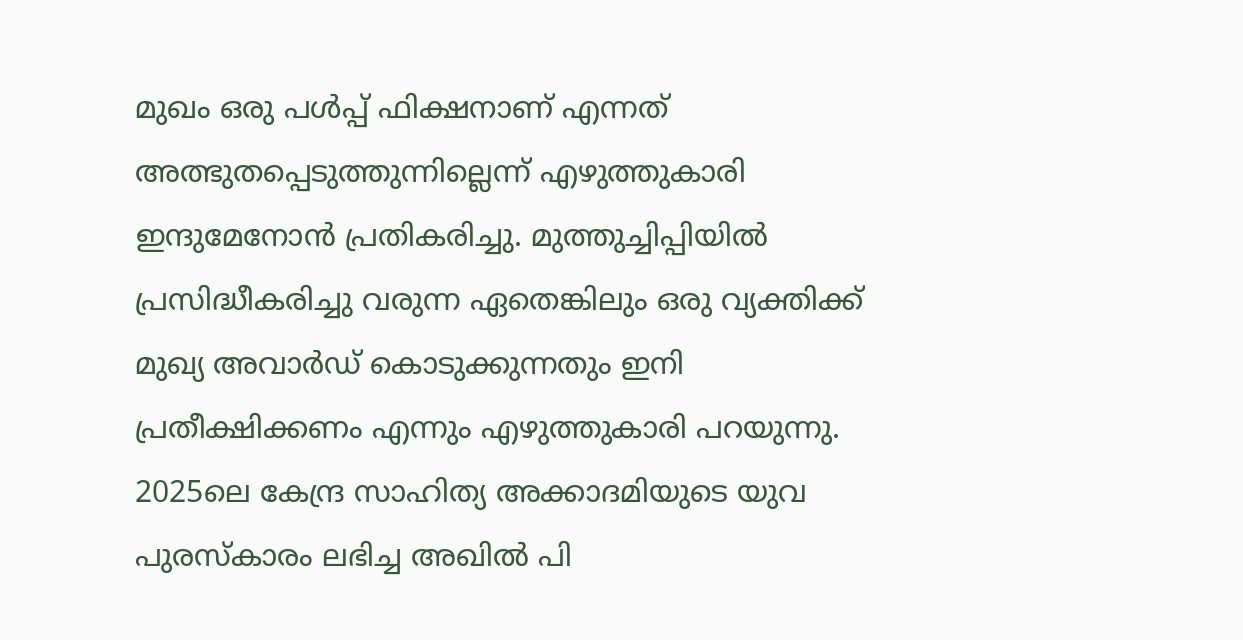മുഖം ഒരു പള്‍പ്പ് ഫിക്ഷനാണ് എന്നത് അത്ഭുതപ്പെടുത്തുന്നില്ലെന്ന് എഴുത്തുകാരി ഇന്ദുമേനോന്‍ പ്രതികരിച്ചു. മുത്തുച്ചിപ്പിയില്‍ പ്രസിദ്ധീകരിച്ചു വരുന്ന ഏതെങ്കിലും ഒരു വ്യക്തിക്ക് മുഖ്യ അവാര്‍ഡ് കൊടുക്കുന്നതും ഇനി പ്രതീക്ഷിക്കണം എന്നും എഴുത്തുകാരി പറയുന്നു. 2025ലെ കേന്ദ്ര സാഹിത്യ അക്കാദമിയുടെ യുവ പുരസ്‌കാരം ലഭിച്ച അഖില്‍ പി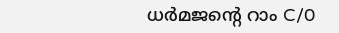ധര്‍മജന്റെ റാം C/0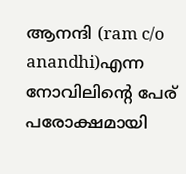ആനന്ദി (ram c/o anandhi)എന്ന നോവിലിന്റെ പേര് പരോക്ഷമായി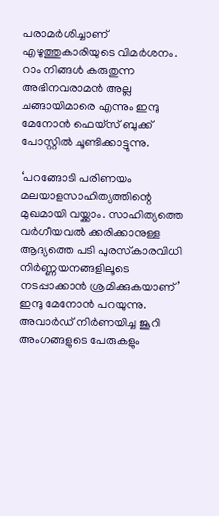പരാമര്‍ശിച്ചാണ് എഴുത്തുകാരിയുടെ വിമര്‍ശനം. റാം നിങ്ങള്‍ കരുതുന്ന അഭിനവരാമന്‍ അല്ല ചങ്ങായിമാരെ എന്നും ഇന്ദു മേനോന്‍ ഫെയ്‌സ് ബുക്ക് പോസ്റ്റില്‍ ചൂണ്ടിക്കാട്ടുന്നു.

‘പറങ്ങോടി പരിണയം മലയാളസാഹിത്യത്തിന്റെ മുഖമായി വയ്ക്കാം. സാഹിത്യത്തെ വര്‍ഗീയവല്‍ ക്കരിക്കാനുള്ള ആദ്യത്തെ പടി പുരസ്‌കാരവിധി നിര്‍ണ്ണയനങ്ങളിലൂടെ നടപ്പാക്കാന്‍ ശ്രമിക്കുകയാണ്’ ഇന്ദു മേനോന്‍ പറയുന്നു. അവാര്‍ഡ് നിര്‍ണയിച്ച ജൂറി അംഗങ്ങളുടെ പേരുകളും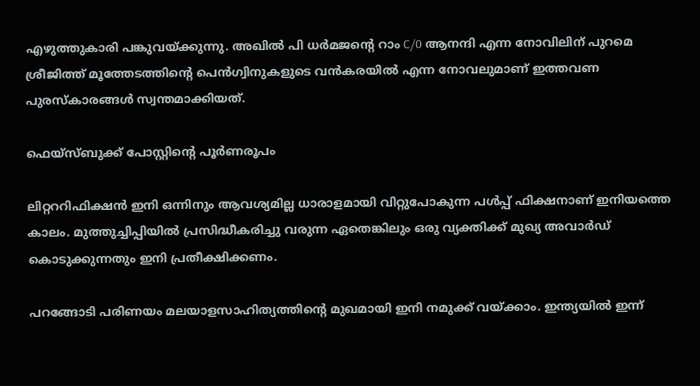എഴുത്തുകാരി പങ്കുവയ്ക്കുന്നു. അഖില്‍ പി ധര്‍മജന്റെ റാം C/0 ആനന്ദി എന്ന നോവിലിന് പുറമെ ശ്രീജിത്ത് മൂത്തേടത്തിന്റെ പെന്‍ഗ്വിനുകളുടെ വന്‍കരയില്‍ എന്ന നോവലുമാണ് ഇത്തവണ പുരസ്‌കാരങ്ങള്‍ സ്വന്തമാക്കിയത്.

ഫെയ്‌സ്ബുക്ക് പോസ്റ്റിന്റെ പൂര്‍ണരൂപം

ലിറ്റററിഫിക്ഷന്‍ ഇനി ഒന്നിനും ആവശ്യമില്ല ധാരാളമായി വിറ്റുപോകുന്ന പള്‍പ്പ് ഫിക്ഷനാണ് ഇനിയത്തെ കാലം. മുത്തുച്ചിപ്പിയില്‍ പ്രസിദ്ധീകരിച്ചു വരുന്ന ഏതെങ്കിലും ഒരു വ്യക്തിക്ക് മുഖ്യ അവാര്‍ഡ് കൊടുക്കുന്നതും ഇനി പ്രതീക്ഷിക്കണം.

പറങ്ങോടി പരിണയം മലയാളസാഹിത്യത്തിന്റെ മുഖമായി ഇനി നമുക്ക് വയ്ക്കാം. ഇന്ത്യയില്‍ ഇന്ന്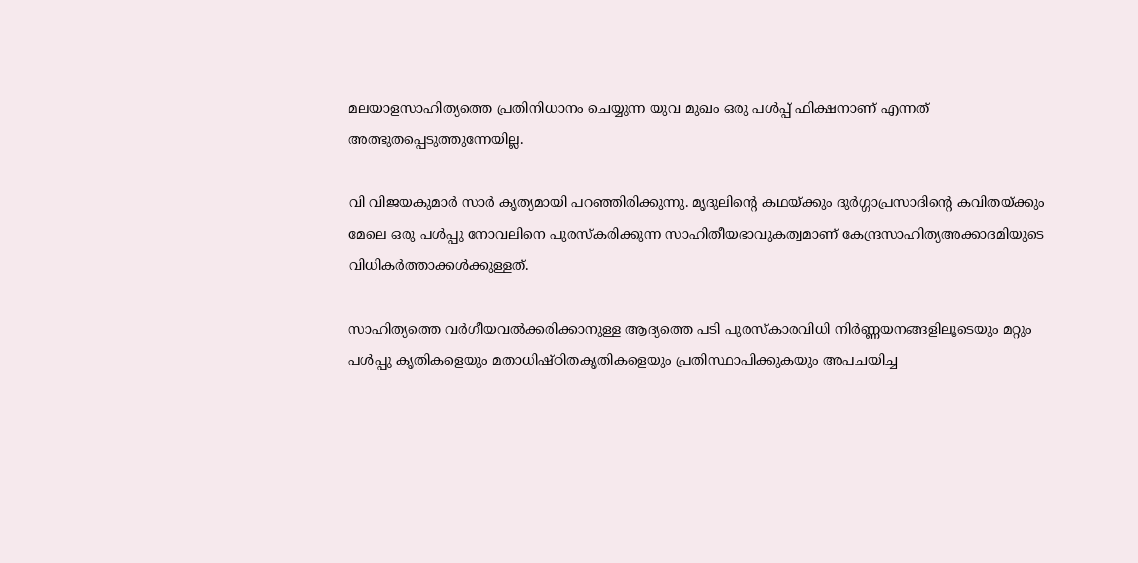മലയാളസാഹിത്യത്തെ പ്രതിനിധാനം ചെയ്യുന്ന യുവ മുഖം ഒരു പള്‍പ്പ് ഫിക്ഷനാണ് എന്നത് അത്ഭുതപ്പെടുത്തുന്നേയില്ല.

വി വിജയകുമാര്‍ സാര്‍ കൃത്യമായി പറഞ്ഞിരിക്കുന്നു. മൃദുലിന്റെ കഥയ്ക്കും ദുര്‍ഗ്ഗാപ്രസാദിന്റെ കവിതയ്ക്കും മേലെ ഒരു പള്‍പ്പു നോവലിനെ പുരസ്‌കരിക്കുന്ന സാഹിതീയഭാവുകത്വമാണ് കേന്ദ്രസാഹിത്യഅക്കാദമിയുടെ വിധികര്‍ത്താക്കള്‍ക്കുള്ളത്.

സാഹിത്യത്തെ വര്‍ഗീയവല്‍ക്കരിക്കാനുള്ള ആദ്യത്തെ പടി പുരസ്‌കാരവിധി നിര്‍ണ്ണയനങ്ങളിലൂടെയും മറ്റും പള്‍പ്പു കൃതികളെയും മതാധിഷ്ഠിതകൃതികളെയും പ്രതിസ്ഥാപിക്കുകയും അപചയിച്ച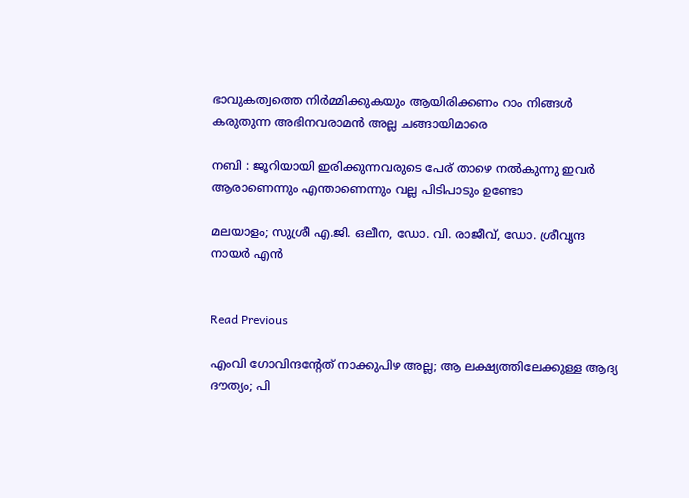ഭാവുകത്വത്തെ നിര്‍മ്മിക്കുകയും ആയിരിക്കണം റാം നിങ്ങള്‍ കരുതുന്ന അഭിനവരാമന്‍ അല്ല ചങ്ങായിമാരെ

നബി : ജൂറിയായി ഇരിക്കുന്നവരുടെ പേര് താഴെ നല്‍കുന്നു ഇവര്‍ ആരാണെന്നും എന്താണെന്നും വല്ല പിടിപാടും ഉണ്ടോ

മലയാളം; സുശ്രീ എ.ജി. ഒലീന, ഡോ. വി. രാജീവ്, ഡോ. ശ്രീവൃന്ദ നായര്‍ എന്‍


Read Previous

എംവി ഗോവിന്ദന്റേത് നാക്കുപിഴ അല്ല; ആ ലക്ഷ്യത്തിലേക്കുള്ള ആദ്യ ദൗത്യം; പി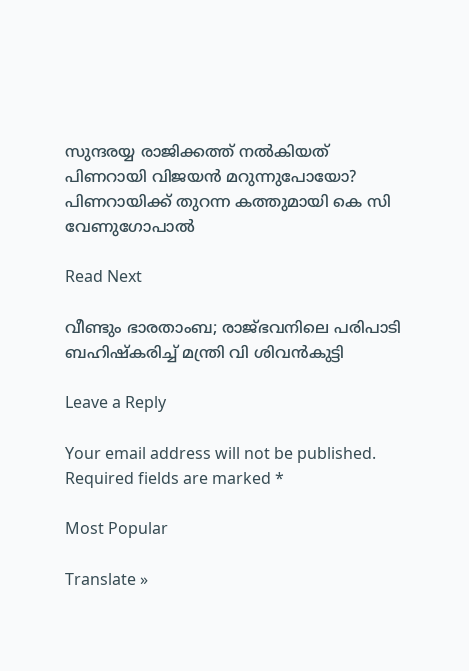സുന്ദരയ്യ രാജിക്കത്ത് നല്‍കിയത് പിണറായി വിജയന്‍ മറുന്നുപോയോ? പിണറായിക്ക് തുറന്ന കത്തുമായി കെ സി വേണുഗോപാല്‍

Read Next

വീണ്ടും ഭാരതാംബ; രാജ്ഭവനിലെ പരിപാടി ബഹിഷ്‌കരിച്ച് മന്ത്രി വി ശിവന്‍കുട്ടി

Leave a Reply

Your email address will not be published. Required fields are marked *

Most Popular

Translate »